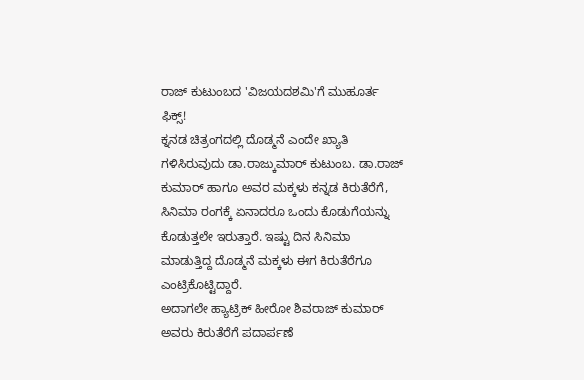ರಾಜ್ ಕುಟುಂಬದ 'ವಿಜಯದಶಮಿ'ಗೆ ಮುಹೂರ್ತ ಫಿಕ್ಸ್!
ಕ್ನನಡ ಚಿತ್ರಂಗದಲ್ಲಿ ದೊಡ್ಮನೆ ಎಂದೇ ಖ್ಯಾತಿ ಗಳಿಸಿರುವುದು ಡಾ.ರಾಜ್ಕುಮಾರ್ ಕುಟುಂಬ. ಡಾ.ರಾಜ್ ಕುಮಾರ್ ಹಾಗೂ ಅವರ ಮಕ್ಕಳು ಕನ್ನಡ ಕಿರುತೆರೆಗೆ, ಸಿನಿಮಾ ರಂಗಕ್ಕೆ ಏನಾದರೂ ಒಂದು ಕೊಡುಗೆಯನ್ನು ಕೊಡುತ್ತಲೇ ಇರುತ್ತಾರೆ. ಇಷ್ಟು ದಿನ ಸಿನಿಮಾ ಮಾಡುತ್ತಿದ್ದ ದೊಡ್ಮನೆ ಮಕ್ಕಳು ಈಗ ಕಿರುತೆರೆಗೂ ಎಂಟ್ರಿಕೊಟ್ಟಿದ್ದಾರೆ.
ಅದಾಗಲೇ ಹ್ಯಾಟ್ರಿಕ್ ಹೀರೋ ಶಿವರಾಜ್ ಕುಮಾರ್ ಅವರು ಕಿರುತೆರೆಗೆ ಪದಾರ್ಪಣೆ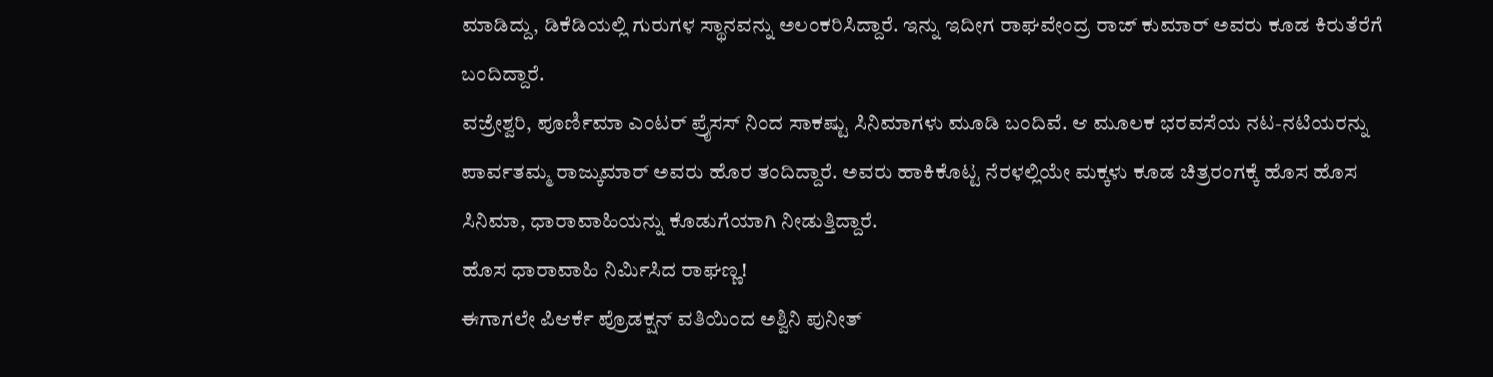ಮಾಡಿದ್ದು, ಡಿಕೆಡಿಯಲ್ಲಿ ಗುರುಗಳ ಸ್ಥಾನವನ್ನು ಅಲಂಕರಿಸಿದ್ದಾರೆ. ಇನ್ನು ಇದೀಗ ರಾಘವೇಂದ್ರ ರಾಜ್ ಕುಮಾರ್ ಅವರು ಕೂಡ ಕಿರುತೆರೆಗೆ ಬಂದಿದ್ದಾರೆ.
ವಜ್ರೇಶ್ವರಿ, ಪೂರ್ಣಿಮಾ ಎಂಟರ್ ಪ್ರೈಸಸ್ ನಿಂದ ಸಾಕಷ್ಟು ಸಿನಿಮಾಗಳು ಮೂಡಿ ಬಂದಿವೆ. ಆ ಮೂಲಕ ಭರವಸೆಯ ನಟ-ನಟಿಯರನ್ನು ಪಾರ್ವತಮ್ಮ ರಾಜ್ಕುಮಾರ್ ಅವರು ಹೊರ ತಂದಿದ್ದಾರೆ. ಅವರು ಹಾಕಿಕೊಟ್ಟ ನೆರಳಲ್ಲಿಯೇ ಮಕ್ಕಳು ಕೂಡ ಚಿತ್ರರಂಗಕ್ಕೆ ಹೊಸ ಹೊಸ ಸಿನಿಮಾ, ಧಾರಾವಾಹಿಯನ್ನು ಕೊಡುಗೆಯಾಗಿ ನೀಡುತ್ತಿದ್ದಾರೆ.
ಹೊಸ ಧಾರಾವಾಹಿ ನಿರ್ಮಿಸಿದ ರಾಘಣ್ಣ!
ಈಗಾಗಲೇ ಪಿಆರ್ಕೆ ಪ್ರೊಡಕ್ಷನ್ ವತಿಯಿಂದ ಅಶ್ವಿನಿ ಪುನೀತ್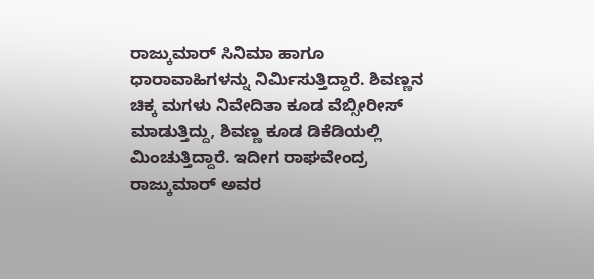ರಾಜ್ಕುಮಾರ್ ಸಿನಿಮಾ ಹಾಗೂ ಧಾರಾವಾಹಿಗಳನ್ನು ನಿರ್ಮಿಸುತ್ತಿದ್ದಾರೆ. ಶಿವಣ್ಣನ ಚಿಕ್ಕ ಮಗಳು ನಿವೇದಿತಾ ಕೂಡ ವೆಬ್ಸೀರೀಸ್ ಮಾಡುತ್ತಿದ್ದು, ಶಿವಣ್ಣ ಕೂಡ ಡಿಕೆಡಿಯಲ್ಲಿ ಮಿಂಚುತ್ತಿದ್ದಾರೆ. ಇದೀಗ ರಾಘವೇಂದ್ರ ರಾಜ್ಕುಮಾರ್ ಅವರ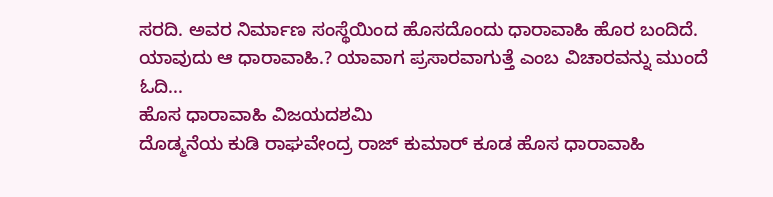ಸರದಿ. ಅವರ ನಿರ್ಮಾಣ ಸಂಸ್ಥೆಯಿಂದ ಹೊಸದೊಂದು ಧಾರಾವಾಹಿ ಹೊರ ಬಂದಿದೆ. ಯಾವುದು ಆ ಧಾರಾವಾಹಿ.? ಯಾವಾಗ ಪ್ರಸಾರವಾಗುತ್ತೆ ಎಂಬ ವಿಚಾರವನ್ನು ಮುಂದೆ ಓದಿ...
ಹೊಸ ಧಾರಾವಾಹಿ ವಿಜಯದಶಮಿ
ದೊಡ್ಮನೆಯ ಕುಡಿ ರಾಘವೇಂದ್ರ ರಾಜ್ ಕುಮಾರ್ ಕೂಡ ಹೊಸ ಧಾರಾವಾಹಿ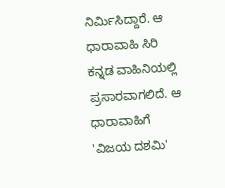ನಿರ್ಮಿಸಿದ್ದಾರೆ. ಆ ಧಾರಾವಾಹಿ ಸಿರಿ ಕನ್ನಡ ವಾಹಿನಿಯಲ್ಲಿ ಪ್ರಸಾರವಾಗಲಿದೆ. ಆ ಧಾರಾವಾಹಿಗೆ 'ವಿಜಯ ದಶಮಿ'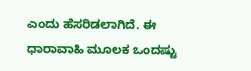ಎಂದು ಹೆಸರಿಡಲಾಗಿದೆ. ಈ ಧಾರಾವಾಹಿ ಮೂಲಕ ಒಂದಷ್ಟು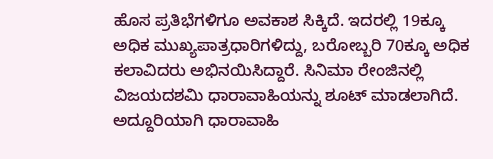ಹೊಸ ಪ್ರತಿಭೆಗಳಿಗೂ ಅವಕಾಶ ಸಿಕ್ಕಿದೆ. ಇದರಲ್ಲಿ 19ಕ್ಕೂ ಅಧಿಕ ಮುಖ್ಯಪಾತ್ರಧಾರಿಗಳಿದ್ದು, ಬರೋಬ್ಬರಿ 70ಕ್ಕೂ ಅಧಿಕ ಕಲಾವಿದರು ಅಭಿನಯಿಸಿದ್ದಾರೆ. ಸಿನಿಮಾ ರೇಂಜಿನಲ್ಲಿ ವಿಜಯದಶಮಿ ಧಾರಾವಾಹಿಯನ್ನು ಶೂಟ್ ಮಾಡಲಾಗಿದೆ.
ಅದ್ದೂರಿಯಾಗಿ ಧಾರಾವಾಹಿ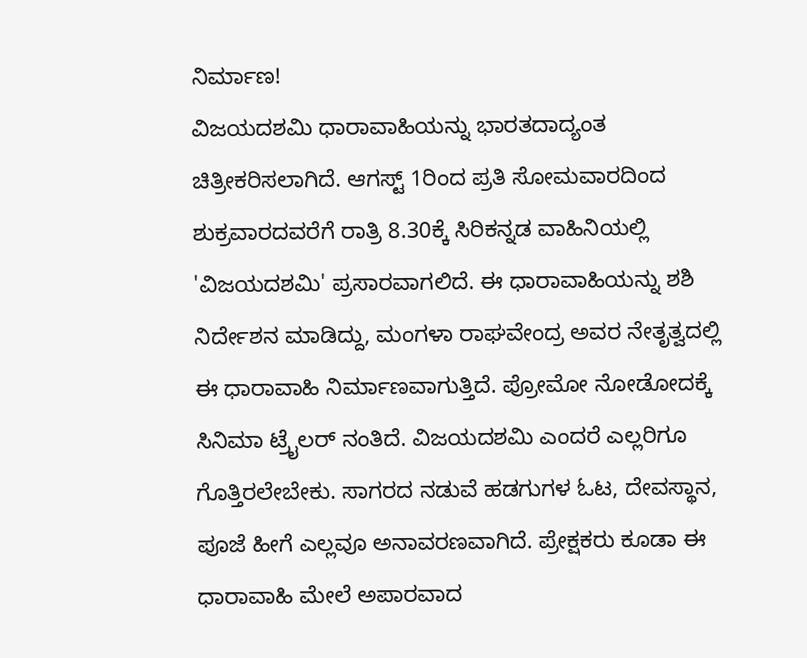ನಿರ್ಮಾಣ!
ವಿಜಯದಶಮಿ ಧಾರಾವಾಹಿಯನ್ನು ಭಾರತದಾದ್ಯಂತ ಚಿತ್ರೀಕರಿಸಲಾಗಿದೆ. ಆಗಸ್ಟ್ 1ರಿಂದ ಪ್ರತಿ ಸೋಮವಾರದಿಂದ ಶುಕ್ರವಾರದವರೆಗೆ ರಾತ್ರಿ 8.30ಕ್ಕೆ ಸಿರಿಕನ್ನಡ ವಾಹಿನಿಯಲ್ಲಿ 'ವಿಜಯದಶಮಿ' ಪ್ರಸಾರವಾಗಲಿದೆ. ಈ ಧಾರಾವಾಹಿಯನ್ನು ಶಶಿ ನಿರ್ದೇಶನ ಮಾಡಿದ್ದು, ಮಂಗಳಾ ರಾಘವೇಂದ್ರ ಅವರ ನೇತೃತ್ವದಲ್ಲಿ ಈ ಧಾರಾವಾಹಿ ನಿರ್ಮಾಣವಾಗುತ್ತಿದೆ. ಪ್ರೋಮೋ ನೋಡೋದಕ್ಕೆ ಸಿನಿಮಾ ಟ್ರೈಲರ್ ನಂತಿದೆ. ವಿಜಯದಶಮಿ ಎಂದರೆ ಎಲ್ಲರಿಗೂ ಗೊತ್ತಿರಲೇಬೇಕು. ಸಾಗರದ ನಡುವೆ ಹಡಗುಗಳ ಓಟ, ದೇವಸ್ಥಾನ, ಪೂಜೆ ಹೀಗೆ ಎಲ್ಲವೂ ಅನಾವರಣವಾಗಿದೆ. ಪ್ರೇಕ್ಷಕರು ಕೂಡಾ ಈ ಧಾರಾವಾಹಿ ಮೇಲೆ ಅಪಾರವಾದ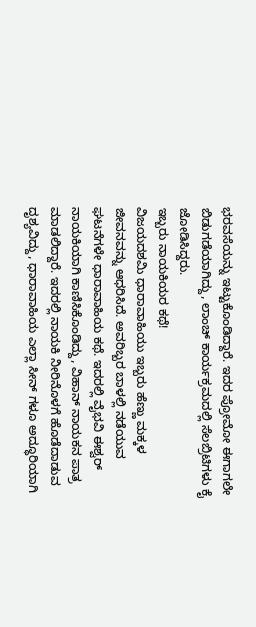ಭರವಸೆಯನ್ನು ಇಟ್ಟುಕೊಂಡಿದ್ದಾರೆ. ಇದರ ಪ್ರೋಮೋ ಈಗಾಗಲೇ ಬಿಡುಗಡೆಯಾಗಿದ್ದು, ಲಾಂಚ್ ಕಾರ್ಯಕ್ರಮದಲ್ಲಿ ಸೆಲಬ್ರಿಟಿಗಳು ಕೈ ಜೋಡಿಸಿದ್ದರು.
ಇಬ್ಬರು ನಾಯಕಿಯರ ಕಥೆ!
ವಿಜಯದಶಮಿ ಧಾರಾವಾಹಿಯು ಇಬ್ಬರು ಹೆಣ್ಣು ಮಕ್ಕಳ ಜೀವನವನ್ನು ಆಧರಿಸಿದೆ. ಅವರಿಬ್ಬರ ಬಾಳಲ್ಲಿ ನಡೆಯುವ ಘಟನೆಗಳೇ ಧಾರಾವಾಹಿಯ ಕಥೆ. ಇದರಲ್ಲಿ ವೈಭವಿ ಈಶ್ವರ್ ನಾಯಕಿಯಾಗಿ ಕಾಣಿಸಿಕೊಂಡಿದ್ದು, ವಿಹಾನ್ ನಾಯಕನ ಪಾತ್ರ ಮಾಡಲಿದ್ದಾರೆ. ಇದರಲ್ಲಿ ನಾಯಕಿ ನೀರಿನೊಳಗೆ ಹೊಡೆದಾಡುವ ದೃಶ್ಯವಿದ್ದು, ಧಾರಾವಾಹಿಯ ಎಲ್ಲಾ ಸೀನ್ ಗಳೂ ಅದ್ಧೂರಿಯಾಗಿ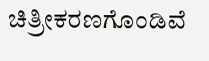ಚಿತ್ರೀಕರಣಗೊಂಡಿವೆ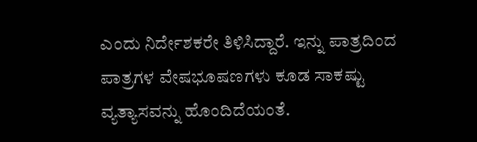ಎಂದು ನಿರ್ದೇಶಕರೇ ತಿಳಿಸಿದ್ದಾರೆ. ಇನ್ನು ಪಾತ್ರದಿಂದ ಪಾತ್ರಗಳ ವೇಷಭೂಷಣಗಳು ಕೂಡ ಸಾಕಷ್ಟು ವ್ಯತ್ಯಾಸವನ್ನು ಹೊಂದಿದೆಯಂತೆ.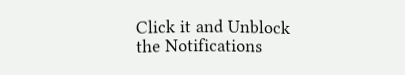Click it and Unblock the Notifications